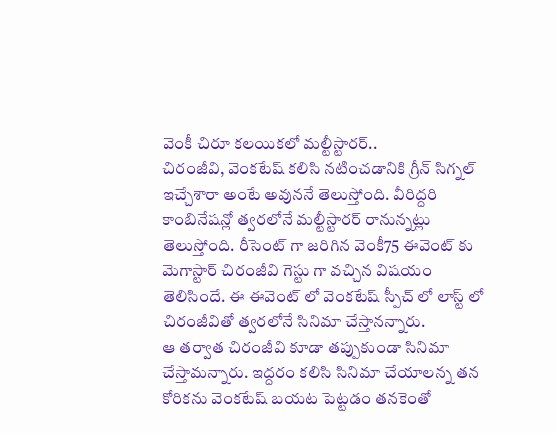వెంకీ చిరూ కలయికలో మల్టీస్టారర్..
చిరంజీవి, వెంకటేష్ కలిసి నటించడానికి గ్రీన్ సిగ్నల్ ఇచ్చేశారా అంటే అవుననే తెలుస్తోంది. వీరిద్దరి కాంబినేషన్లో త్వరలోనే మల్టీస్టారర్ రానున్నట్లు తెలుస్తోంది. రీసెంట్ గా జరిగిన వెంకీ75 ఈవెంట్ కు మెగాస్టార్ చిరంజీవి గెస్టు గా వచ్చిన విషయం తెలిసిందే. ఈ ఈవెంట్ లో వెంకటేష్ స్పీచ్ లో లాస్ట్ లో చిరంజీవితో త్వరలోనే సినిమా చేస్తానన్నారు.
ఆ తర్వాత చిరంజీవి కూడా తప్పుకుండా సినిమా చేస్తామన్నారు. ఇద్దరం కలిసి సినిమా చేయాలన్న తన కోరికను వెంకటేష్ బయట పెట్టడం తనకెంతో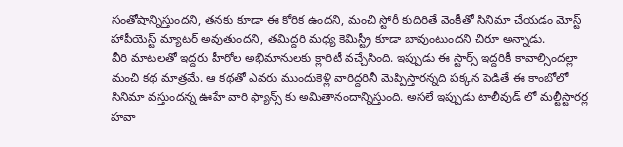సంతోషాన్నిస్తుందని, తనకు కూడా ఈ కోరిక ఉందని, మంచి స్టోరీ కుదిరితే వెంకీతో సినిమా చేయడం మోస్ట్ హాపీయెస్ట్ మ్యాటర్ అవుతుందని, తమిద్దరి మధ్య కెమిస్ట్రీ కూడా బావుంటుందని చిరూ అన్నాడు.
వీరి మాటలతో ఇద్దరు హీరోల అభిమానులకు క్లారిటీ వచ్చేసింది. ఇప్పుడు ఈ స్టార్స్ ఇద్దరికీ కావాల్సిందల్లా మంచి కథ మాత్రమే. ఆ కథతో ఎవరు ముందుకెళ్లి వారిద్దరినీ మెప్పిస్తారన్నది పక్కన పెడితే ఈ కాంబోలో సినిమా వస్తుందన్న ఊహే వారి ఫ్యాన్స్ కు అమితానందాన్నిస్తుంది. అసలే ఇప్పుడు టాలీవుడ్ లో మల్టీస్టారర్ల హవా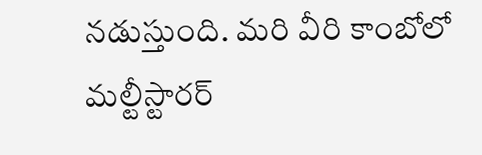నడుస్తుంది. మరి వీరి కాంబోలో మల్టీస్టారర్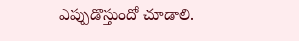ఎప్పుడొస్తుందో చూడాలి.